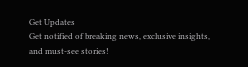Get Updates
Get notified of breaking news, exclusive insights, and must-see stories!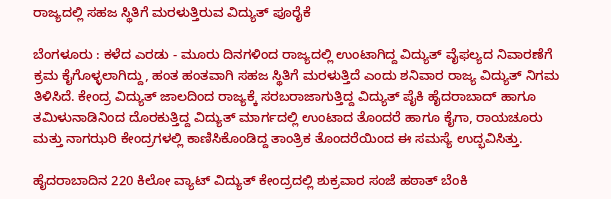ರಾಜ್ಯದಲ್ಲಿ ಸಹಜ ಸ್ಥಿತಿಗೆ ಮರಳುತ್ತಿರುವ ವಿದ್ಯುತ್‌ ಪೂರೈಕೆ

ಬೆಂಗಳೂರು : ಕಳೆದ ಎರಡು - ಮೂರು ದಿನಗಳಿಂದ ರಾಜ್ಯದಲ್ಲಿ ಉಂಟಾಗಿದ್ದ ವಿದ್ಯುತ್‌ ವೈಫಲ್ಯದ ನಿವಾರಣೆಗೆ ಕ್ರಮ ಕೈಗೊಳ್ಳಲಾಗಿದ್ದು, ಹಂತ ಹಂತವಾಗಿ ಸಹಜ ಸ್ಥಿತಿಗೆ ಮರಳುತ್ತಿದೆ ಎಂದು ಶನಿವಾರ ರಾಜ್ಯ ವಿದ್ಯುತ್‌ ನಿಗಮ ತಿಳಿಸಿದೆ. ಕೇಂದ್ರ ವಿದ್ಯುತ್‌ ಜಾಲದಿಂದ ರಾಜ್ಯಕ್ಕೆ ಸರಬರಾಜಾಗುತ್ತಿದ್ದ ವಿದ್ಯುತ್‌ ಪೈಕಿ ಹೈದರಾಬಾದ್‌ ಹಾಗೂ ತಮಿಳುನಾಡಿನಿಂದ ದೊರಕುತ್ತಿದ್ದ ವಿದ್ಯುತ್‌ ಮಾರ್ಗದಲ್ಲಿ ಉಂಟಾದ ತೊಂದರೆ ಹಾಗೂ ಕೈಗಾ, ರಾಯಚೂರು ಮತ್ತು ನಾಗಝರಿ ಕೇಂದ್ರಗಳಲ್ಲಿ ಕಾಣಿಸಿಕೊಂಡಿದ್ದ ತಾಂತ್ರಿಕ ತೊಂದರೆಯಿಂದ ಈ ಸಮಸ್ಯೆ ಉದ್ಭವಿಸಿತ್ತು.

ಹೈದರಾಬಾದಿನ 220 ಕಿಲೋ ವ್ಯಾಟ್‌ ವಿದ್ಯುತ್‌ ಕೇಂದ್ರದಲ್ಲಿ ಶುಕ್ರವಾರ ಸಂಜೆ ಹಠಾತ್‌ ಬೆಂಕಿ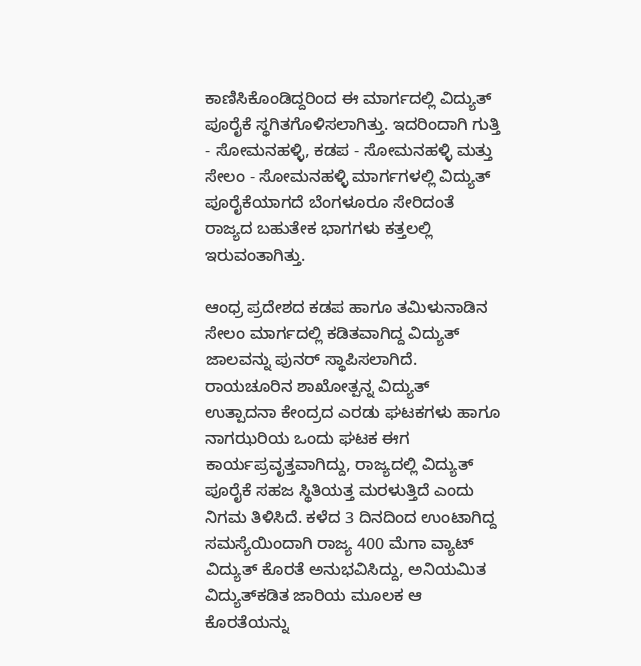ಕಾಣಿಸಿಕೊಂಡಿದ್ದರಿಂದ ಈ ಮಾರ್ಗದಲ್ಲಿ ವಿದ್ಯುತ್‌ ಪೂರೈಕೆ ಸ್ಥಗಿತಗೊಳಿಸಲಾಗಿತ್ತು. ಇದರಿಂದಾಗಿ ಗುತ್ತಿ - ಸೋಮನಹಳ್ಳಿ, ಕಡಪ - ಸೋಮನಹಳ್ಳಿ ಮತ್ತು ಸೇಲಂ - ಸೋಮನಹಳ್ಳಿ ಮಾರ್ಗಗಳಲ್ಲಿ ವಿದ್ಯುತ್‌ ಪೂರೈಕೆಯಾಗದೆ ಬೆಂಗಳೂರೂ ಸೇರಿದಂತೆ ರಾಜ್ಯದ ಬಹುತೇಕ ಭಾಗಗಳು ಕತ್ತಲಲ್ಲಿ ಇರುವಂತಾಗಿತ್ತು.

ಆಂಧ್ರ ಪ್ರದೇಶದ ಕಡಪ ಹಾಗೂ ತಮಿಳುನಾಡಿನ ಸೇಲಂ ಮಾರ್ಗದಲ್ಲಿ ಕಡಿತವಾಗಿದ್ದ ವಿದ್ಯುತ್‌ ಜಾಲವನ್ನು ಪುನರ್‌ ಸ್ಥಾಪಿಸಲಾಗಿದೆ. ರಾಯಚೂರಿನ ಶಾಖೋತ್ಪನ್ನ ವಿದ್ಯುತ್‌ ಉತ್ಪಾದನಾ ಕೇಂದ್ರದ ಎರಡು ಘಟಕಗಳು ಹಾಗೂ ನಾಗಝರಿಯ ಒಂದು ಘಟಕ ಈಗ ಕಾರ್ಯಪ್ರವೃತ್ತವಾಗಿದ್ದು, ರಾಜ್ಯದಲ್ಲಿ ವಿದ್ಯುತ್‌ ಪೂರೈಕೆ ಸಹಜ ಸ್ಥಿತಿಯತ್ತ ಮರಳುತ್ತಿದೆ ಎಂದು ನಿಗಮ ತಿಳಿಸಿದೆ. ಕಳೆದ 3 ದಿನದಿಂದ ಉಂಟಾಗಿದ್ದ ಸಮಸ್ಯೆಯಿಂದಾಗಿ ರಾಜ್ಯ 400 ಮೆಗಾ ವ್ಯಾಟ್‌ ವಿದ್ಯುತ್‌ ಕೊರತೆ ಅನುಭವಿಸಿದ್ದು, ಅನಿಯಮಿತ ವಿದ್ಯುತ್‌ಕಡಿತ ಜಾರಿಯ ಮೂಲಕ ಆ ಕೊರತೆಯನ್ನು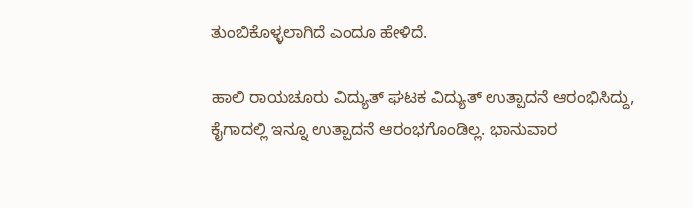ತುಂಬಿಕೊಳ್ಳಲಾಗಿದೆ ಎಂದೂ ಹೇಳಿದೆ.

ಹಾಲಿ ರಾಯಚೂರು ವಿದ್ಯುತ್‌ ಘಟಕ ವಿದ್ಯುತ್‌ ಉತ್ಪಾದನೆ ಆರಂಭಿಸಿದ್ದು, ಕೈಗಾದಲ್ಲಿ ಇನ್ನೂ ಉತ್ಪಾದನೆ ಆರಂಭಗೊಂಡಿಲ್ಲ. ಭಾನುವಾರ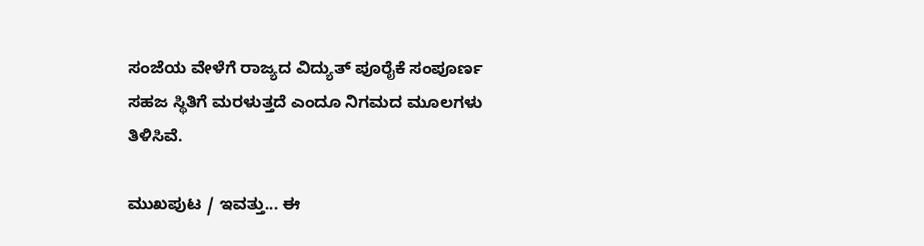ಸಂಜೆಯ ವೇಳೆಗೆ ರಾಜ್ಯದ ವಿದ್ಯುತ್‌ ಪೂರೈಕೆ ಸಂಪೂರ್ಣ ಸಹಜ ಸ್ಥಿತಿಗೆ ಮರಳುತ್ತದೆ ಎಂದೂ ನಿಗಮದ ಮೂಲಗಳು ತಿಳಿಸಿವೆ.

ಮುಖಪುಟ / ಇವತ್ತು... ಈ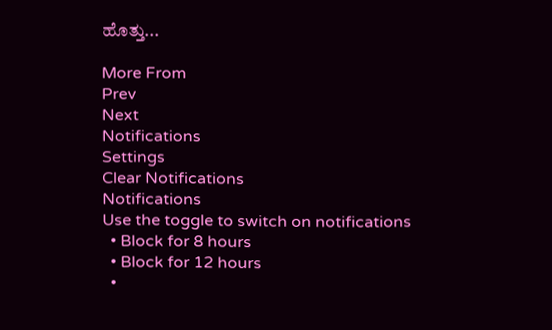ಹೊತ್ತು...

More From
Prev
Next
Notifications
Settings
Clear Notifications
Notifications
Use the toggle to switch on notifications
  • Block for 8 hours
  • Block for 12 hours
  •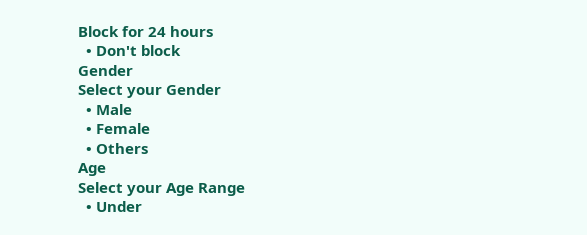Block for 24 hours
  • Don't block
Gender
Select your Gender
  • Male
  • Female
  • Others
Age
Select your Age Range
  • Under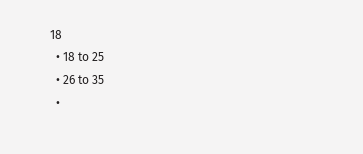18
  • 18 to 25
  • 26 to 35
  •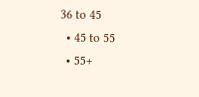36 to 45
  • 45 to 55
  • 55+